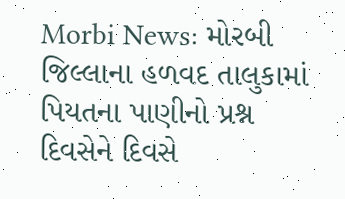Morbi News: મોરબી જિલ્લાના હળવદ તાલુકામાં પિયતના પાણીનો પ્રશ્ન દિવસેને દિવસે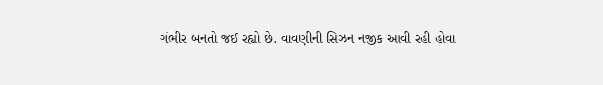ગંભીર બનતો જઈ રહ્યો છે. વાવણીની સિઝન નજીક આવી રહી હોવા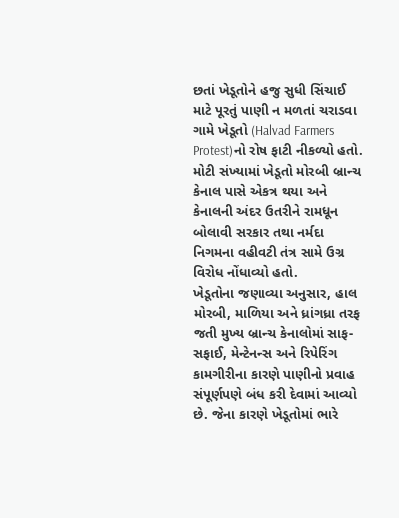છતાં ખેડૂતોને હજુ સુધી સિંચાઈ માટે પૂરતું પાણી ન મળતાં ચરાડવા ગામે ખેડૂતો (Halvad Farmers Protest)નો રોષ ફાટી નીકળ્યો હતો. મોટી સંખ્યામાં ખેડૂતો મોરબી બ્રાન્ચ કેનાલ પાસે એકત્ર થયા અને કેનાલની અંદર ઉતરીને રામધૂન બોલાવી સરકાર તથા નર્મદા નિગમના વહીવટી તંત્ર સામે ઉગ્ર વિરોધ નોંધાવ્યો હતો.
ખેડૂતોના જણાવ્યા અનુસાર, હાલ મોરબી, માળિયા અને ધ્રાંગધ્રા તરફ જતી મુખ્ય બ્રાન્ચ કેનાલોમાં સાફ-સફાઈ, મેન્ટેનન્સ અને રિપેરિંગ કામગીરીના કારણે પાણીનો પ્રવાહ સંપૂર્ણપણે બંધ કરી દેવામાં આવ્યો છે. જેના કારણે ખેડૂતોમાં ભારે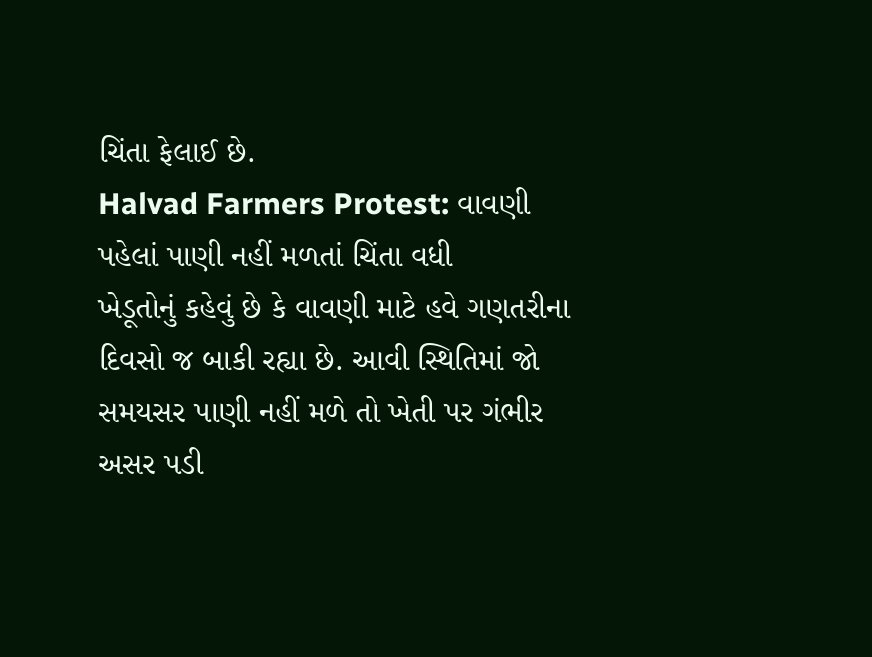ચિંતા ફેલાઈ છે.
Halvad Farmers Protest: વાવણી પહેલાં પાણી નહીં મળતાં ચિંતા વધી
ખેડૂતોનું કહેવું છે કે વાવણી માટે હવે ગણતરીના દિવસો જ બાકી રહ્યા છે. આવી સ્થિતિમાં જો સમયસર પાણી નહીં મળે તો ખેતી પર ગંભીર અસર પડી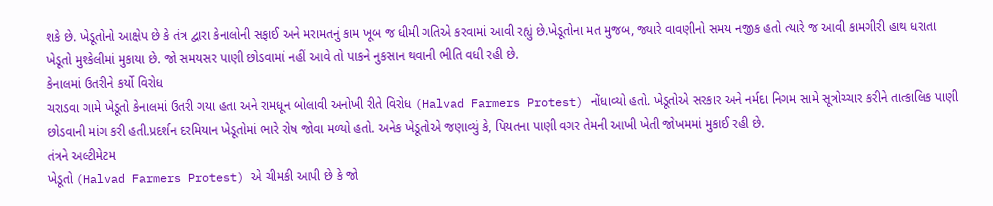શકે છે. ખેડૂતોનો આક્ષેપ છે કે તંત્ર દ્વારા કેનાલોની સફાઈ અને મરામતનું કામ ખૂબ જ ધીમી ગતિએ કરવામાં આવી રહ્યું છે.ખેડૂતોના મત મુજબ, જ્યારે વાવણીનો સમય નજીક હતો ત્યારે જ આવી કામગીરી હાથ ધરાતા ખેડૂતો મુશ્કેલીમાં મુકાયા છે. જો સમયસર પાણી છોડવામાં નહીં આવે તો પાકને નુકસાન થવાની ભીતિ વધી રહી છે.
કેનાલમાં ઉતરીને કર્યો વિરોધ
ચરાડવા ગામે ખેડૂતો કેનાલમાં ઉતરી ગયા હતા અને રામધૂન બોલાવી અનોખી રીતે વિરોધ (Halvad Farmers Protest) નોંધાવ્યો હતો. ખેડૂતોએ સરકાર અને નર્મદા નિગમ સામે સૂત્રોચ્ચાર કરીને તાત્કાલિક પાણી છોડવાની માંગ કરી હતી.પ્રદર્શન દરમિયાન ખેડૂતોમાં ભારે રોષ જોવા મળ્યો હતો. અનેક ખેડૂતોએ જણાવ્યું કે, પિયતના પાણી વગર તેમની આખી ખેતી જોખમમાં મુકાઈ રહી છે.
તંત્રને અલ્ટીમેટમ
ખેડૂતો (Halvad Farmers Protest) એ ચીમકી આપી છે કે જો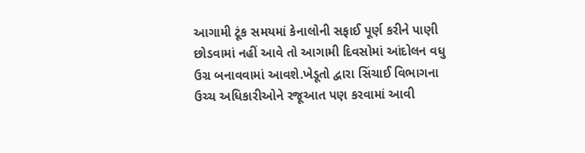આગામી ટૂંક સમયમાં કેનાલોની સફાઈ પૂર્ણ કરીને પાણી છોડવામાં નહીં આવે તો આગામી દિવસોમાં આંદોલન વધુ ઉગ્ર બનાવવામાં આવશે.ખેડૂતો દ્વારા સિંચાઈ વિભાગના ઉચ્ચ અધિકારીઓને રજૂઆત પણ કરવામાં આવી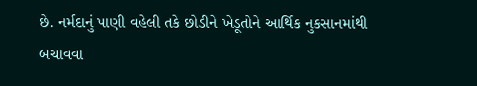છે. નર્મદાનું પાણી વહેલી તકે છોડીને ખેડૂતોને આર્થિક નુકસાનમાંથી બચાવવા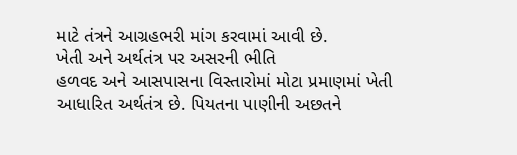માટે તંત્રને આગ્રહભરી માંગ કરવામાં આવી છે.
ખેતી અને અર્થતંત્ર પર અસરની ભીતિ
હળવદ અને આસપાસના વિસ્તારોમાં મોટા પ્રમાણમાં ખેતી આધારિત અર્થતંત્ર છે. પિયતના પાણીની અછતને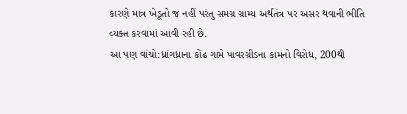કારણે માત્ર ખેડૂતો જ નહીં પરંતુ સમગ્ર ગ્રામ્ય અર્થતંત્ર પર અસર થવાની ભીતિ વ્યક્ત કરવામાં આવી રહી છે.
આ પણ વાંચો:ધ્રાંગધ્રાના કોંઢ ગામે પાવરગ્રીડના કામનો વિરોધ, 200થી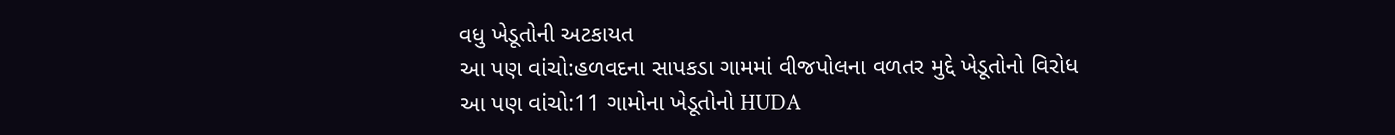વધુ ખેડૂતોની અટકાયત
આ પણ વાંચો:હળવદના સાપકડા ગામમાં વીજપોલના વળતર મુદ્દે ખેડૂતોનો વિરોધ
આ પણ વાંચો:11 ગામોના ખેડૂતોનો HUDA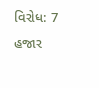વિરોધ: 7 હજાર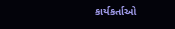કાર્યકર્તાઓ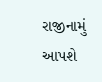રાજીનામું આપશે